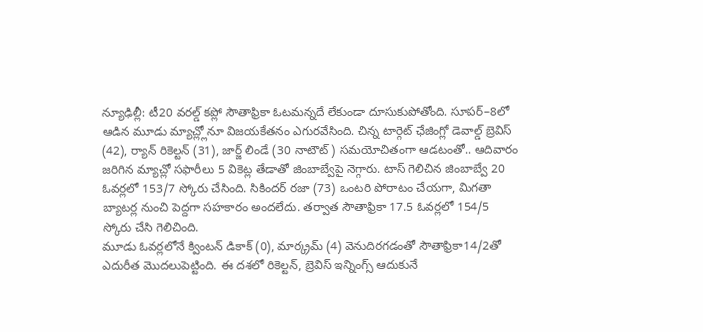న్యూఢిల్లీ: టీ20 వరల్డ్ కప్లో సౌతాఫ్రికా ఓటమన్నదే లేకుండా దూసుకుపోతోంది. సూపర్–8లో ఆడిన మూడు మ్యాచ్ల్లోనూ విజయకేతనం ఎగురవేసింది. చిన్న టార్గెట్ ఛేజింగ్లో డెవాల్డ్ బ్రెవిస్ (42), ర్యాన్ రికెల్టన్ (31), జార్జ్ లిండే (30 నాటౌట్) సమయోచితంగా ఆడటంతో.. ఆదివారం జరిగిన మ్యాచ్లో సఫారీలు 5 వికెట్ల తేడాతో జింబాబ్వేపై నెగ్గారు. టాస్ గెలిచిన జింబాబ్వే 20 ఓవర్లలో 153/7 స్కోరు చేసింది. సికిందర్ రజా (73) ఒంటరి పోరాటం చేయగా, మిగతా బ్యాటర్ల నుంచి పెద్దగా సహకారం అందలేదు. తర్వాత సౌతాఫ్రికా 17.5 ఓవర్లలో 154/5 స్కోరు చేసి గెలిచింది.
మూడు ఓవర్లలోనే క్వింటన్ డికాక్ (0), మార్క్రమ్ (4) వెనుదిరగడంతో సౌతాఫ్రికా14/2తో ఎదురీత మొదలుపెట్టింది. ఈ దశలో రికెల్టన్, బ్రెవిస్ ఇన్నింగ్స్ ఆదుకునే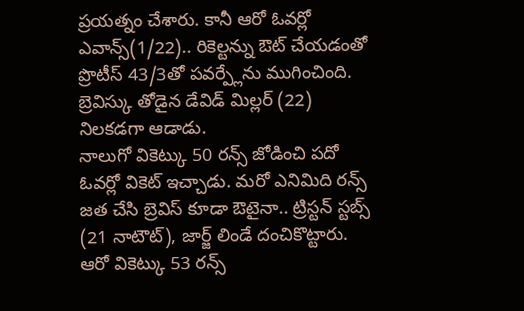ప్రయత్నం చేశారు. కానీ ఆరో ఓవర్లో ఎవాన్స్(1/22).. రికెల్టన్ను ఔట్ చేయడంతో ప్రొటీస్ 43/3తో పవర్ప్లేను ముగించింది. బ్రెవిస్కు తోడైన డేవిడ్ మిల్లర్ (22) నిలకడగా ఆడాడు.
నాలుగో వికెట్కు 50 రన్స్ జోడించి పదో ఓవర్లో వికెట్ ఇచ్చాడు. మరో ఎనిమిది రన్స్ జత చేసి బ్రెవిస్ కూడా ఔటైనా.. ట్రిస్టన్ స్టబ్స్ (21 నాటౌట్), జార్జ్ లిండే దంచికొట్టారు. ఆరో వికెట్కు 53 రన్స్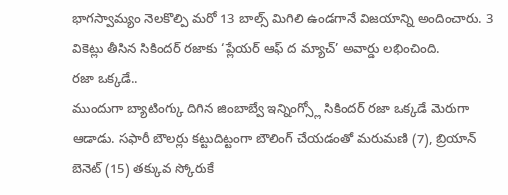భాగస్వామ్యం నెలకొల్పి మరో 13 బాల్స్ మిగిలి ఉండగానే విజయాన్ని అందించారు. 3 వికెట్లు తీసిన సికిందర్ రజాకు ‘ప్లేయర్ ఆఫ్ ద మ్యాచ్’ అవార్డు లభించింది.
రజా ఒక్కడే..
ముందుగా బ్యాటింగ్కు దిగిన జింబాబ్వే ఇన్నింగ్స్లో సికిందర్ రజా ఒక్కడే మెరుగా ఆడాడు. సఫారీ బౌలర్లు కట్టుదిట్టంగా బౌలింగ్ చేయడంతో మరుమణి (7), బ్రియాన్ బెనెట్ (15) తక్కువ స్కోరుకే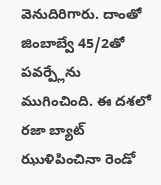వెనుదిరిగారు. దాంతో జింబాబ్వే 45/2తో పవర్ప్లేను ముగించింది. ఈ దశలో రజా బ్యాట్ ఝుళిపించినా రెండో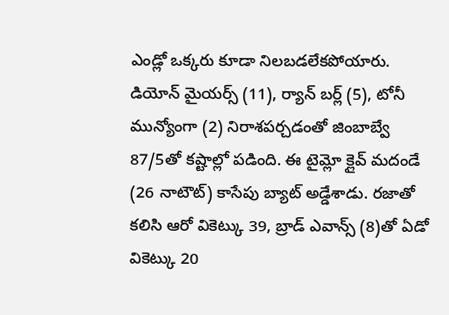ఎండ్లో ఒక్కరు కూడా నిలబడలేకపోయారు.
డియోన్ మైయర్స్ (11), ర్యాన్ బర్ల్ (5), టోనీ మున్యోంగా (2) నిరాశపర్చడంతో జింబాబ్వే 87/5తో కష్టాల్లో పడింది. ఈ టైమ్లో క్లైవ్ మదండే (26 నాటౌట్) కాసేపు బ్యాట్ అడ్డేశాడు. రజాతో కలిసి ఆరో వికెట్కు 39, బ్రాడ్ ఎవాన్స్ (8)తో ఏడో వికెట్కు 20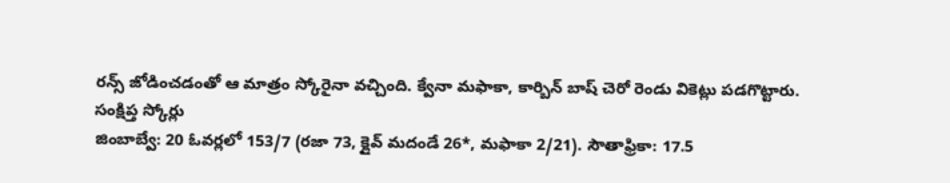రన్స్ జోడించడంతో ఆ మాత్రం స్కోరైనా వచ్చింది. క్వేనా మఫాకా, కార్బిన్ బాష్ చెరో రెండు వికెట్లు పడగొట్టారు.
సంక్షిప్త స్కోర్లు
జింబాబ్వే: 20 ఓవర్లలో 153/7 (రజా 73, క్లైవ్ మదండే 26*, మఫాకా 2/21). సౌతాఫ్రికా: 17.5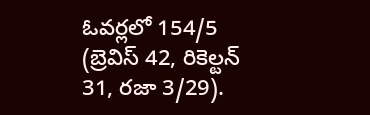ఓవర్లలో 154/5 (బ్రెవిస్ 42, రికెల్టన్ 31, రజా 3/29).